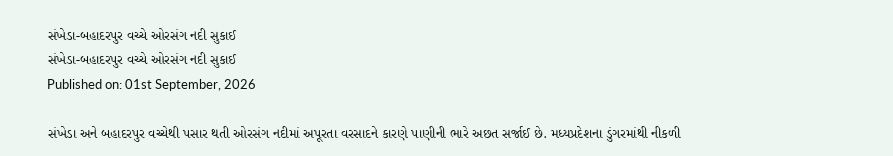સંખેડા-બહાદરપુર વચ્ચે ઓરસંગ નદી સુકાઈ
સંખેડા-બહાદરપુર વચ્ચે ઓરસંગ નદી સુકાઈ
Published on: 01st September, 2026

સંખેડા અને બહાદરપુર વચ્ચેથી પસાર થતી ઓરસંગ નદીમાં અપૂરતા વરસાદને કારણે પાણીની ભારે અછત સર્જાઈ છે. મધ્યપ્રદેશના ડુંગરમાંથી નીકળી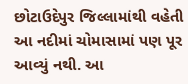છોટાઉદેપુર જિલ્લામાંથી વહેતી આ નદીમાં ચોમાસામાં પણ પૂર આવ્યું નથી. આ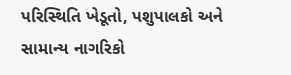પરિસ્થિતિ ખેડૂતો, પશુપાલકો અને સામાન્ય નાગરિકો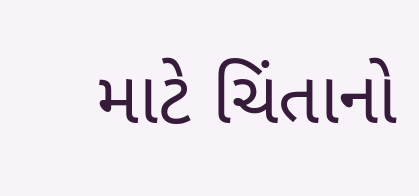માટે ચિંતાનો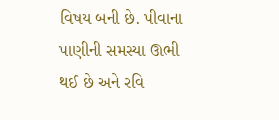વિષય બની છે. પીવાના પાણીની સમસ્યા ઊભી થઈ છે અને રવિ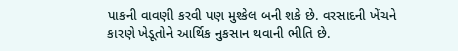પાકની વાવણી કરવી પણ મુશ્કેલ બની શકે છે. વરસાદની ખેંચને કારણે ખેડૂતોને આર્થિક નુકસાન થવાની ભીતિ છે.